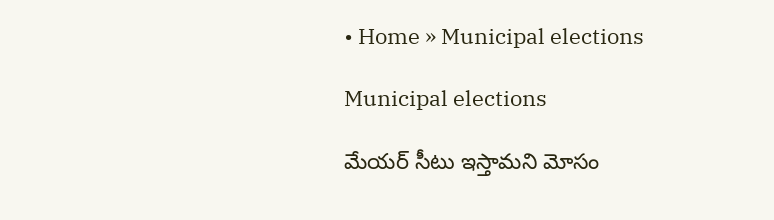• Home » Municipal elections

Municipal elections

మేయర్ సీటు ఇస్తామని మోసం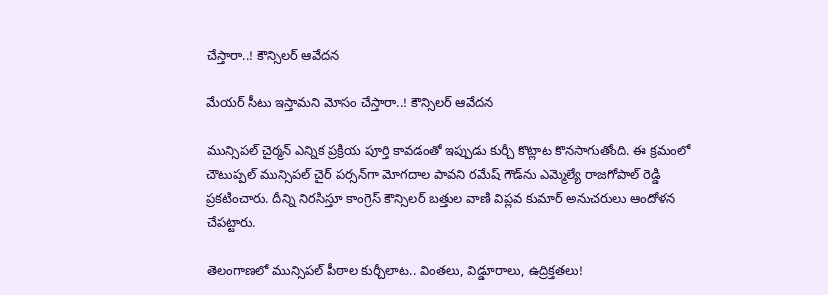చేస్తారా..! కౌన్సిలర్ ఆవేదన

మేయర్ సీటు ఇస్తామని మోసం చేస్తారా..! కౌన్సిలర్ ఆవేదన

మున్సిపల్ చైర్మన్ ఎన్నిక ప్రక్రియ పూర్తి కావడంతో ఇప్పుడు కుర్చీ కొట్లాట కొనసాగుతోంది. ఈ క్రమంలో చౌటుప్పల్ మున్సిపల్ చైర్ పర్సన్‌గా మోగదాల పావని రమేష్ గౌడ్‌ను ఎమ్మెల్యే రాజగోపాల్ రెడ్డి ప్రకటించారు. దీన్ని నిరసిస్తూ కాంగ్రెస్ కౌన్సిలర్ బత్తుల వాణి విప్లవ కుమార్ అనుచరులు ఆందోళన చేపట్టారు.

తెలంగాణలో మున్సిపల్ పీఠాల కుర్చీలాట.. వింతలు, విడ్డూరాలు, ఉద్రిక్తతలు!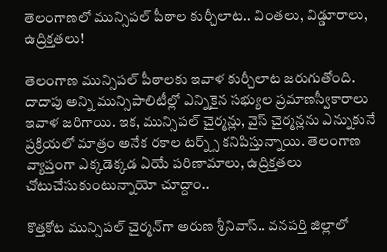తెలంగాణలో మున్సిపల్ పీఠాల కుర్చీలాట.. వింతలు, విడ్డూరాలు, ఉద్రిక్తతలు!

తెలంగాణ మున్సిపల్ పీఠాలకు ఇవాళ కుర్చీలాట జరుగుతోంది. దాదాపు అన్ని మున్సిపాలిటీల్లో ఎన్నికైన సభ్యుల ప్రమాణస్వీకారాలు ఇవాళ జరిగాయి. ఇక, మున్సిపల్ చైర్మన్లు, వైస్ చైర్మన్లను ఎన్నుకునే ప్రక్రియలో మాత్రం అనేక రకాల టర్న్స్ కనిపిస్తున్నాయి. తెలంగాణ వ్యాప్తంగా ఎక్కడెక్కడ ఏయే పరిణామాలు, ఉద్రిక్తతలు చోటుచేసుకుంటున్నాయో చూద్దాం..

కొత్తకోట మున్సిపల్ చైర్మన్‌గా అరుణ శ్రీనివాస్.. వనపర్తి జిల్లాలో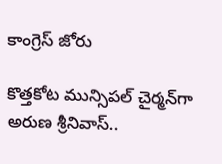కాంగ్రెస్ జోరు

కొత్తకోట మున్సిపల్ చైర్మన్‌గా అరుణ శ్రీనివాస్..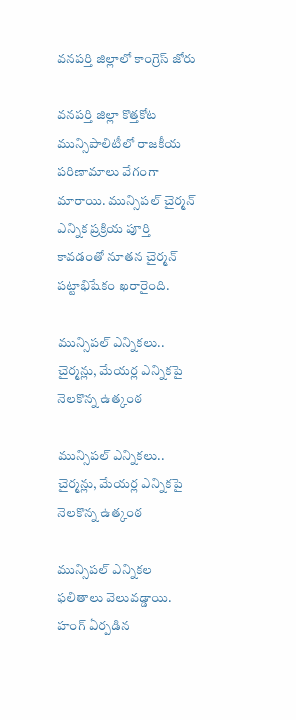వనపర్తి జిల్లాలో కాంగ్రెస్ జోరు

వనపర్తి జిల్లా కొత్తకోట మున్సిపాలిటీలో రాజకీయ పరిణామాలు వేగంగా మారాయి. మున్సిపల్ చైర్మన్ ఎన్నిక ప్రక్రియ పూర్తి కావడంతో నూతన చైర్మన్ పట్టాభిషేకం ఖరారైంది.

మున్సిపల్ ఎన్నికలు.. చైర్మన్లు, మేయర్ల ఎన్నికపై నెలకొన్న ఉత్కంఠ

మున్సిపల్ ఎన్నికలు.. చైర్మన్లు, మేయర్ల ఎన్నికపై నెలకొన్న ఉత్కంఠ

మున్సిపల్ ఎన్నికల ఫలితాలు వెలువడ్డాయి. హంగ్ ఏర్పడిన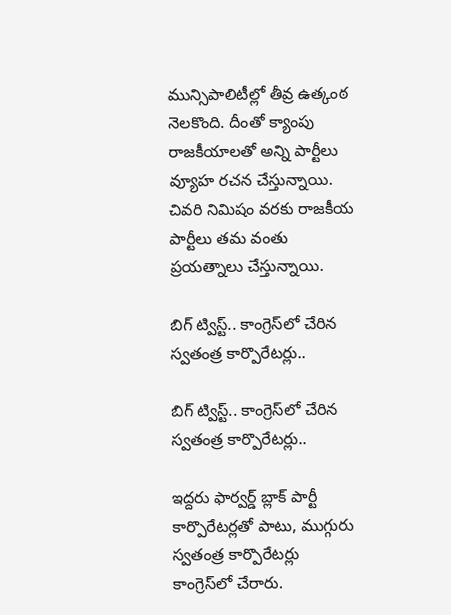మున్సిపాలిటీల్లో తీవ్ర ఉత్కంఠ నెలకొంది. దీంతో క్యాంపు రాజకీయాలతో అన్ని పార్టీలు వ్యూహ రచన చేస్తున్నాయి. చివరి నిమిషం వరకు రాజకీయ పార్టీలు తమ వంతు ప్రయత్నాలు చేస్తున్నాయి.

బిగ్‌ ట్విస్ట్‌.. కాంగ్రెస్‌లో చేరిన స్వతంత్ర కార్పొరేటర్లు..

బిగ్‌ ట్విస్ట్‌.. కాంగ్రెస్‌లో చేరిన స్వతంత్ర కార్పొరేటర్లు..

ఇద్దరు ఫార్వర్డ్‌ బ్లాక్‌ పార్టీ కార్పొరేటర్లతో పాటు, ముగ్గురు స్వతంత్ర కార్పొరేటర్లు కాంగ్రెస్‌లో చేరారు.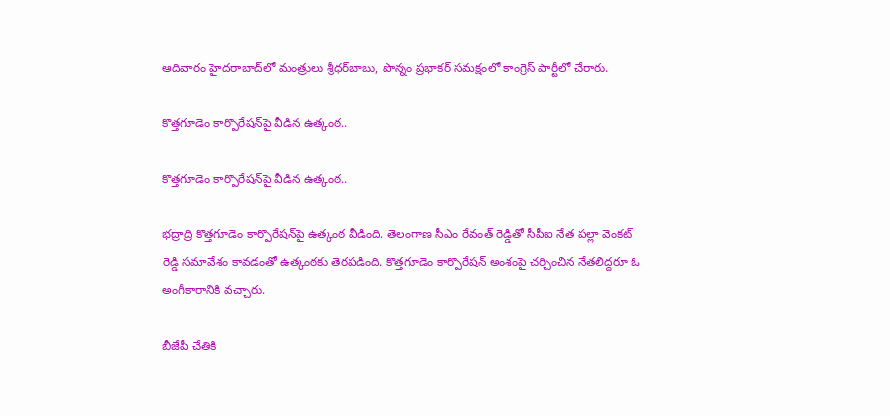ఆదివారం హైదరాబాద్‌లో మంత్రులు శ్రీధర్‌బాబు, పొన్నం ప్రభాకర్‌ సమక్షంలో కాంగ్రెస్‌ పార్టీలో చేరారు.

కొత్తగూడెం కార్పొరేషన్‌పై వీడిన ఉత్కంఠ..

కొత్తగూడెం కార్పొరేషన్‌పై వీడిన ఉత్కంఠ..

భద్రాద్రి కొత్తగూడెం కార్పొరేషన్‌పై ఉత్కంఠ వీడింది. తెలంగాణ సీఎం రేవంత్ రెడ్డితో సీపీఐ నేత పల్లా వెంకట్ రెడ్డి సమావేశం కావడంతో ఉత్కంఠకు తెరపడింది. కొత్తగూడెం కార్పొరేషన్ అంశంపై చర్చించిన నేతలిద్దరూ ఓ అంగీకారానికి వచ్చారు.

బీజేపీ చేతికి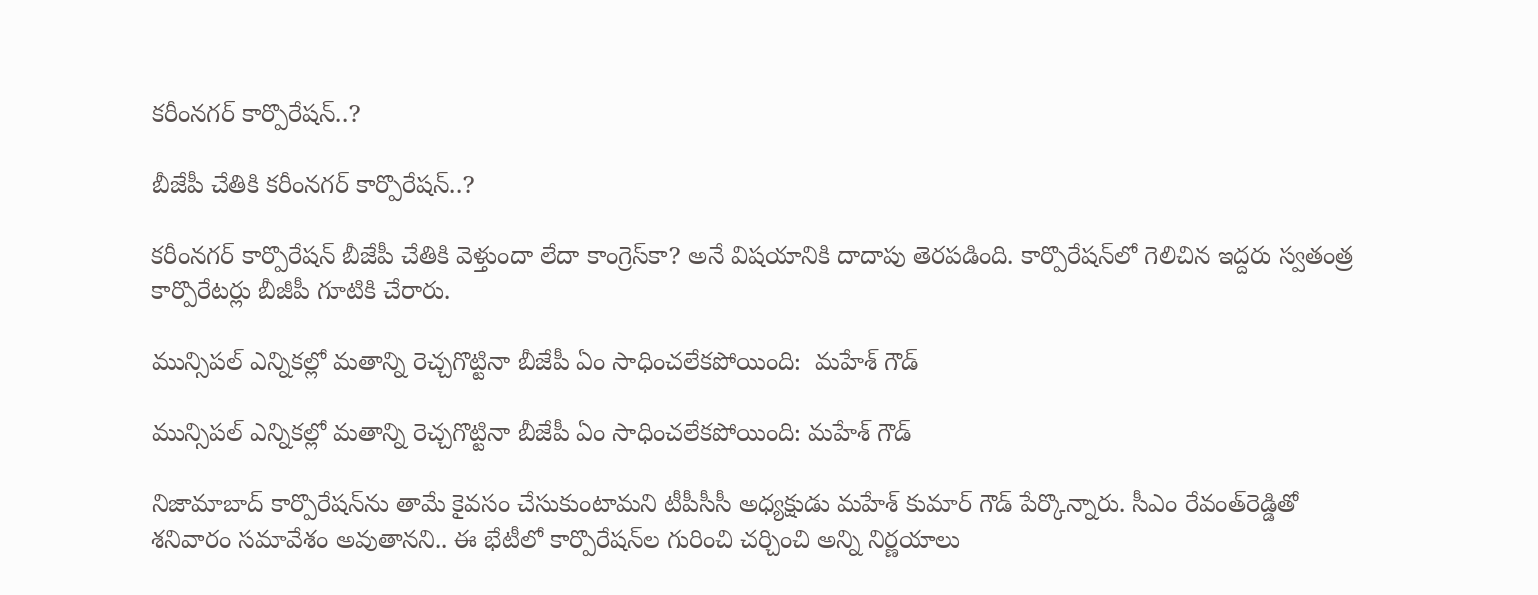కరీంనగర్ కార్పొరేషన్..?

బీజేపీ చేతికి కరీంనగర్ కార్పొరేషన్..?

కరీంనగర్ కార్పొరేషన్ బీజేపీ చేతికి వెళ్తుందా లేదా కాంగ్రెస్‌కా? అనే విషయానికి దాదాపు తెరపడింది. కార్పొరేషన్‌లో గెలిచిన ఇద్దరు స్వతంత్ర కార్పొరేటర్లు బీజీపీ గూటికి చేరారు.

మున్సిపల్ ఎన్నికల్లో మతాన్ని రెచ్చగొట్టినా బీజేపీ ఏం సాధించలేకపోయింది:  మహేశ్‌ గౌడ్

మున్సిపల్ ఎన్నికల్లో మతాన్ని రెచ్చగొట్టినా బీజేపీ ఏం సాధించలేకపోయింది: మహేశ్‌ గౌడ్

నిజామాబాద్ కార్పొరేషన్‌ను తామే కైవసం చేసుకుంటామని టీపీసీసీ అధ్యక్షుడు మహేశ్ కుమార్ గౌడ్ పేర్కొన్నారు. సీఎం రేవంత్‌రెడ్డితో శనివారం సమావేశం అవుతానని.. ఈ భేటీలో కార్పొరేషన్‌ల గురించి చర్చించి అన్ని నిర్ణయాలు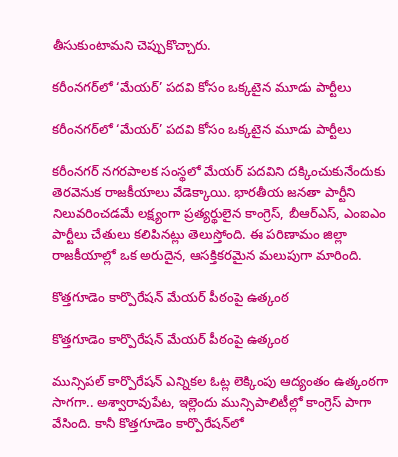తీసుకుంటామని చెప్పుకొచ్చారు.

కరీంనగర్‌లో ‘మేయర్’ పదవి కోసం ఒక్కటైన మూడు పార్టీలు

కరీంనగర్‌లో ‘మేయర్’ పదవి కోసం ఒక్కటైన మూడు పార్టీలు

కరీంనగర్ నగరపాలక సంస్థలో మేయర్ పదవిని దక్కించుకునేందుకు తెరవెనుక రాజకీయాలు వేడెక్కాయి. భారతీయ జనతా పార్టీని నిలువరించడమే లక్ష్యంగా ప్రత్యర్థులైన కాంగ్రెస్, బీఆర్ఎస్, ఎంఐఎం పార్టీలు చేతులు కలిపినట్లు తెలుస్తోంది. ఈ పరిణామం జిల్లా రాజకీయాల్లో ఒక అరుదైన, ఆసక్తికరమైన మలుపుగా మారింది.

కొత్తగూడెం కార్పొరేషన్‌ మేయర్‌ పీఠంపై ఉత్కంఠ

కొత్తగూడెం కార్పొరేషన్‌ మేయర్‌ పీఠంపై ఉత్కంఠ

మున్సిపల్‌ కార్పొరేషన్‌ ఎన్నికల ఓట్ల లెక్కింపు ఆద్యంతం ఉత్కంఠగా సాగగా.. అశ్వారావుపేట, ఇల్లెందు మున్సిపాలిటీల్లో కాంగ్రెస్‌ పాగా వేసింది. కానీ కొత్తగూడెం కార్పొరేషన్‌లో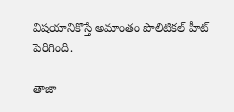విషయానికొస్తే అమాంతం పొలిటికల్‌ హీట్‌ పెరిగింది.

తాజా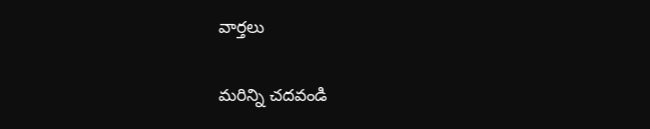వార్తలు

మరిన్ని చదవండి